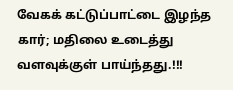வேகக் கட்டுப்பாட்டை இழந்த கார்; மதிலை உடைத்து வளவுக்குள் பாய்ந்தது.!!!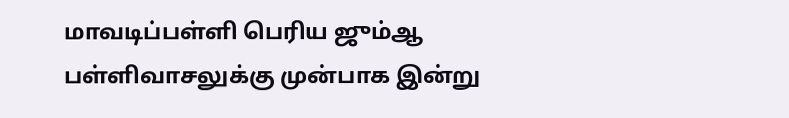மாவடிப்பள்ளி பெரிய ஜும்ஆ பள்ளிவாசலுக்கு முன்பாக இன்று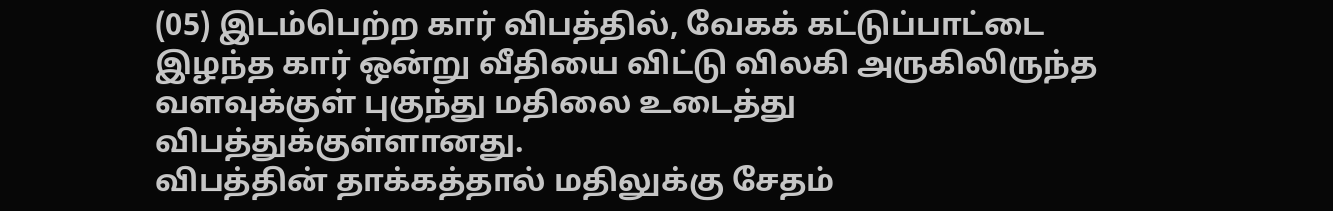(05) இடம்பெற்ற கார் விபத்தில், வேகக் கட்டுப்பாட்டை இழந்த கார் ஒன்று வீதியை விட்டு விலகி அருகிலிருந்த வளவுக்குள் புகுந்து மதிலை உடைத்து விபத்துக்குள்ளானது.
விபத்தின் தாக்கத்தால் மதிலுக்கு சேதம்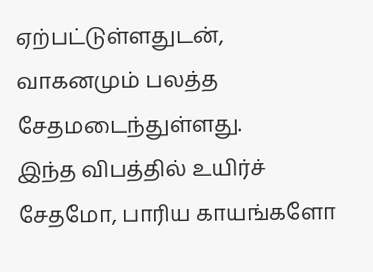ஏற்பட்டுள்ளதுடன், வாகனமும் பலத்த சேதமடைந்துள்ளது.
இந்த விபத்தில் உயிர்ச் சேதமோ, பாரிய காயங்களோ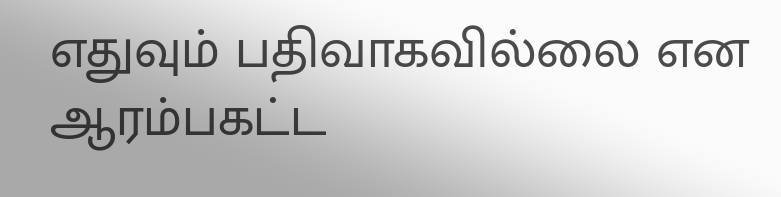எதுவும் பதிவாகவில்லை என ஆரம்பகட்ட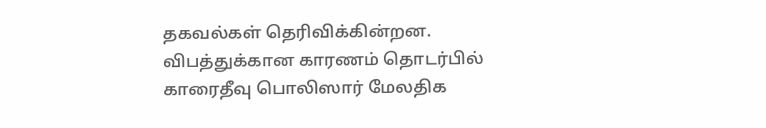தகவல்கள் தெரிவிக்கின்றன.
விபத்துக்கான காரணம் தொடர்பில் காரைதீவு பொலிஸார் மேலதிக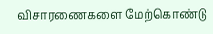விசாரணைகளை மேற்கொண்டு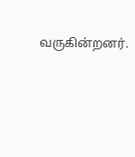வருகின்றனர்.